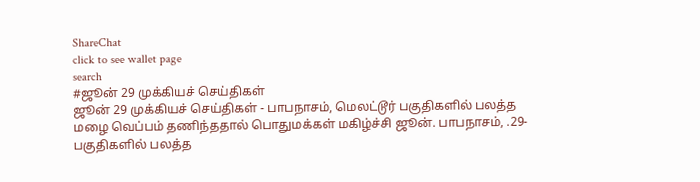ShareChat
click to see wallet page
search
#ஜூன் 29 முக்கியச் செய்திகள்
ஜூன் 29 முக்கியச் செய்திகள் - பாபநாசம், மெலட்டூர் பகுதிகளில் பலத்த மழை வெப்பம் தணிந்ததால் பொதுமக்கள் மகிழ்ச்சி ஜூன். பாபநாசம், .29- பகுதிகளில் பலத்த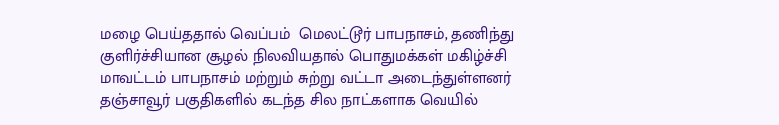மழை பெய்ததால் வெப்பம்  மெலட்டூர் பாபநாசம், தணிந்து குளிர்ச்சியான சூழல் நிலவியதால் பொதுமக்கள் மகிழ்ச்சி  மாவட்டம் பாபநாசம் மற்றும் சுற்று வட்டா அடைந்துள்ளனர் தஞ்சாவூர் பகுதிகளில் கடந்த சில நாட்களாக வெயில்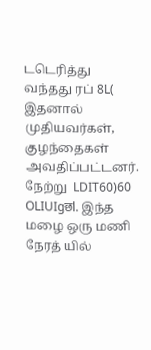டடெரித்து வந்தது ரப் 8L( இதனால் முதியவர்கள், குழந்தைகள் அவதிப்பட்டனர். நேற்று  LDIT60)60 OLIUIgछl. இந்த மழை ஒரு மணி நேரத் யில்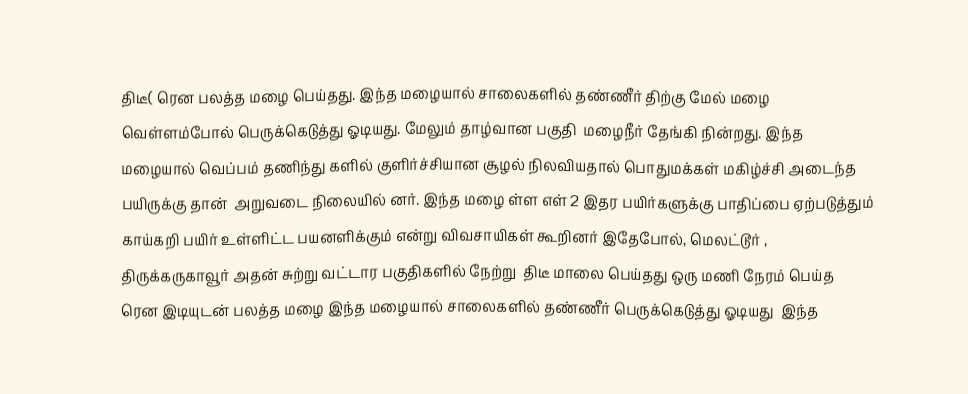திடீ( ரென பலத்த மழை பெய்தது. இந்த மழையால் சாலைகளில் தண்ணீர் திற்கு மேல் மழை வெள்ளம்போல் பெருக்கெடுத்து ஓடியது. மேலும் தாழ்வான பகுதி  மழைநீர் தேங்கி நின்றது. இந்த மழையால் வெப்பம் தணிந்து களில் குளிர்ச்சியான சூழல் நிலவியதால் பொதுமக்கள் மகிழ்ச்சி அடைந்த  பயிருக்கு தான்  அறுவடை நிலையில் னர். இந்த மழை ள்ள எள் 2 இதர பயிர்களுக்கு பாதிப்பை ஏற்படுத்தும் காய்கறி பயிர் உள்ளிட்ட பயனளிக்கும் என்று விவசாயிகள் கூறினர் இதேபோல், மெலட்டூர் , திருக்கருகாவூர் அதன் சுற்று வட்டார பகுதிகளில் நேற்று  திடீ மாலை பெய்தது ஒரு மணி நேரம் பெய்த  ரென இடியுடன் பலத்த மழை இந்த மழையால் சாலைகளில் தண்ணீர் பெருக்கெடுத்து ஓடியது  இந்த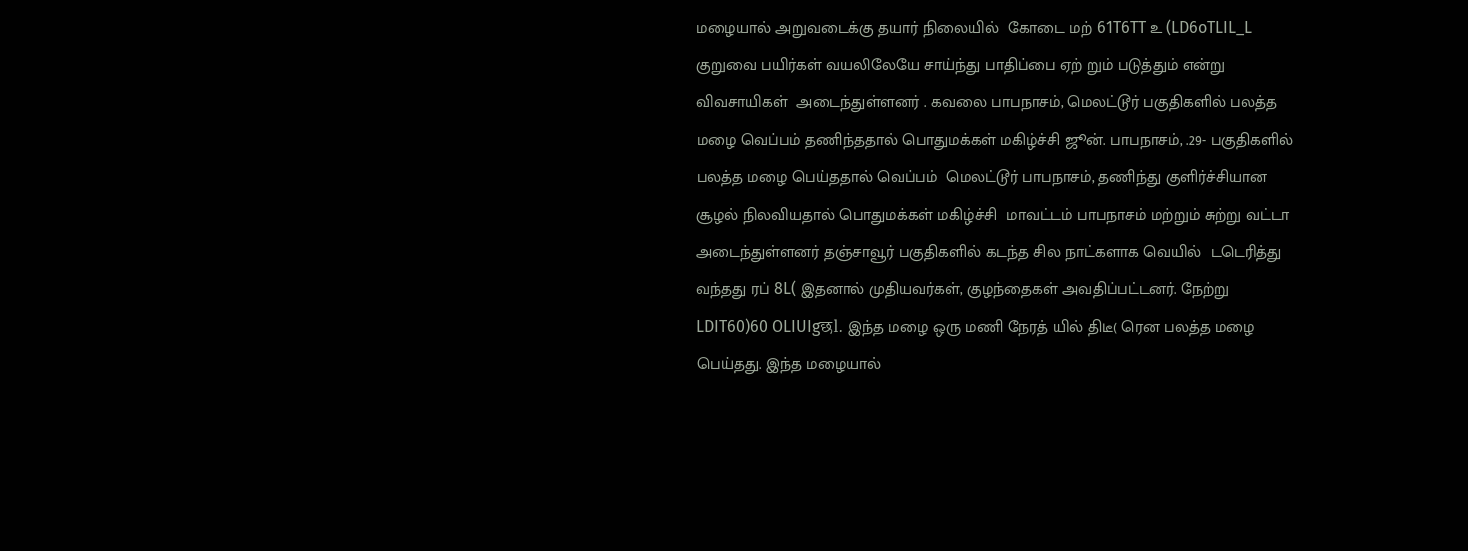மழையால் அறுவடைக்கு தயார் நிலையில்  கோடை மற் 61T6TT உ (LD6oTLIL_L குறுவை பயிர்கள் வயலிலேயே சாய்ந்து பாதிப்பை ஏற் றும் படுத்தும் என்று விவசாயிகள்  அடைந்துள்ளனர் . கவலை பாபநாசம், மெலட்டூர் பகுதிகளில் பலத்த மழை வெப்பம் தணிந்ததால் பொதுமக்கள் மகிழ்ச்சி ஜூன். பாபநாசம், .29- பகுதிகளில் பலத்த மழை பெய்ததால் வெப்பம்  மெலட்டூர் பாபநாசம், தணிந்து குளிர்ச்சியான சூழல் நிலவியதால் பொதுமக்கள் மகிழ்ச்சி  மாவட்டம் பாபநாசம் மற்றும் சுற்று வட்டா அடைந்துள்ளனர் தஞ்சாவூர் பகுதிகளில் கடந்த சில நாட்களாக வெயில்  டடெரித்து வந்தது ரப் 8L( இதனால் முதியவர்கள், குழந்தைகள் அவதிப்பட்டனர். நேற்று  LDIT60)60 OLIUIgछl. இந்த மழை ஒரு மணி நேரத் யில் திடீ( ரென பலத்த மழை பெய்தது. இந்த மழையால்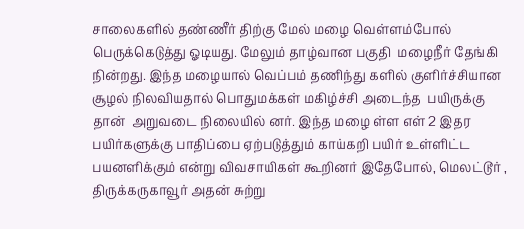சாலைகளில் தண்ணீர் திற்கு மேல் மழை வெள்ளம்போல் பெருக்கெடுத்து ஓடியது. மேலும் தாழ்வான பகுதி  மழைநீர் தேங்கி நின்றது. இந்த மழையால் வெப்பம் தணிந்து களில் குளிர்ச்சியான சூழல் நிலவியதால் பொதுமக்கள் மகிழ்ச்சி அடைந்த  பயிருக்கு தான்  அறுவடை நிலையில் னர். இந்த மழை ள்ள எள் 2 இதர பயிர்களுக்கு பாதிப்பை ஏற்படுத்தும் காய்கறி பயிர் உள்ளிட்ட பயனளிக்கும் என்று விவசாயிகள் கூறினர் இதேபோல், மெலட்டூர் , திருக்கருகாவூர் அதன் சுற்று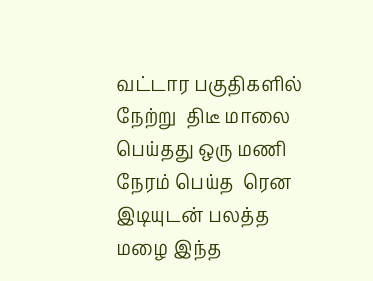வட்டார பகுதிகளில் நேற்று  திடீ மாலை பெய்தது ஒரு மணி நேரம் பெய்த  ரென இடியுடன் பலத்த மழை இந்த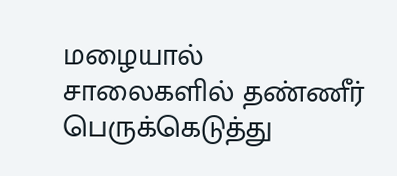மழையால் சாலைகளில் தண்ணீர் பெருக்கெடுத்து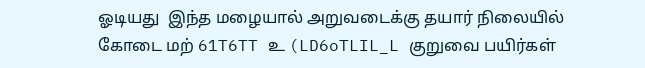ஓடியது  இந்த மழையால் அறுவடைக்கு தயார் நிலையில்  கோடை மற் 61T6TT உ (LD6oTLIL_L குறுவை பயிர்கள்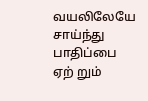வயலிலேயே சாய்ந்து பாதிப்பை ஏற் றும்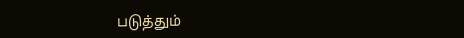படுத்தும்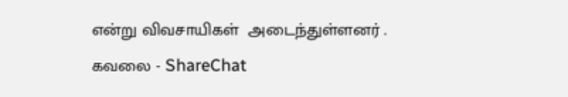என்று விவசாயிகள்  அடைந்துள்ளனர் . கவலை - ShareChat